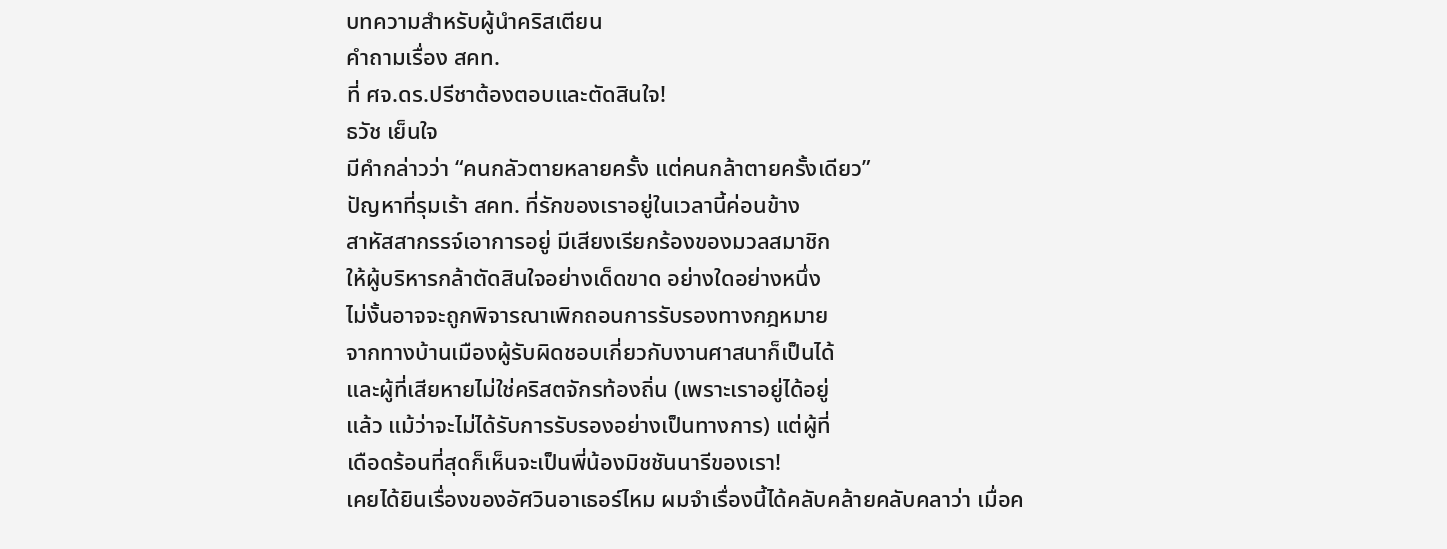บทความสำหรับผู้นำคริสเตียน
คำถามเรื่อง สคท.
ที่ ศจ.ดร.ปรีชาต้องตอบและตัดสินใจ!
ธวัช เย็นใจ
มีคำกล่าวว่า “คนกลัวตายหลายครั้ง แต่คนกล้าตายครั้งเดียว”
ปัญหาที่รุมเร้า สคท. ที่รักของเราอยู่ในเวลานี้ค่อนข้าง
สาหัสสากรรจ์เอาการอยู่ มีเสียงเรียกร้องของมวลสมาชิก
ให้ผู้บริหารกล้าตัดสินใจอย่างเด็ดขาด อย่างใดอย่างหนึ่ง
ไม่งั้นอาจจะถูกพิจารณาเพิกถอนการรับรองทางกฎหมาย
จากทางบ้านเมืองผู้รับผิดชอบเกี่ยวกับงานศาสนาก็เป็นได้
และผู้ที่เสียหายไม่ใช่คริสตจักรท้องถิ่น (เพราะเราอยู่ได้อยู่
แล้ว แม้ว่าจะไม่ได้รับการรับรองอย่างเป็นทางการ) แต่ผู้ที่
เดือดร้อนที่สุดก็เห็นจะเป็นพี่น้องมิชชันนารีของเรา!
เคยได้ยินเรื่องของอัศวินอาเธอร์ไหม ผมจำเรื่องนี้ได้คลับคล้ายคลับคลาว่า เมื่อค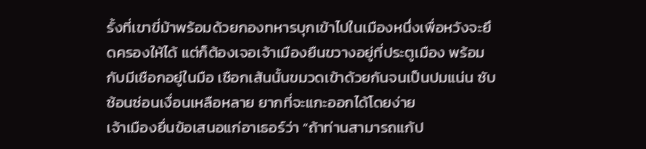รั้งที่เขาขี่ม้าพร้อมด้วยกองทหารบุกเข้าไปในเมืองหนึ่งเพื่อหวังจะยึดครองให้ได้ แต่ก็ต้องเจอเจ้าเมืองยืนขวางอยู่ที่ประตูเมือง พร้อมกับมีเชือกอยู่ในมือ เชือกเส้นนั้นขมวดเข้าด้วยกันจนเป็นปมแน่น ซับซ้อนซ่อนเงื่อนเหลือหลาย ยากที่จะแกะออกได้โดยง่าย
เจ้าเมืองยื่นข้อเสนอแก่อาเธอร์ว่า “ถ้าท่านสามารถแก้ป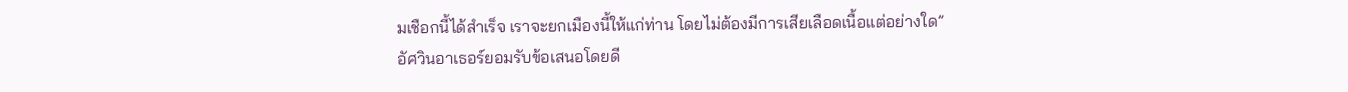มเชือกนี้ได้สำเร็จ เราจะยกเมืองนี้ให้แก่ท่าน โดยไม่ต้องมีการเสียเลือดเนื้อแต่อย่างใด”
อัศวินอาเธอร์ยอมรับข้อเสนอโดยดี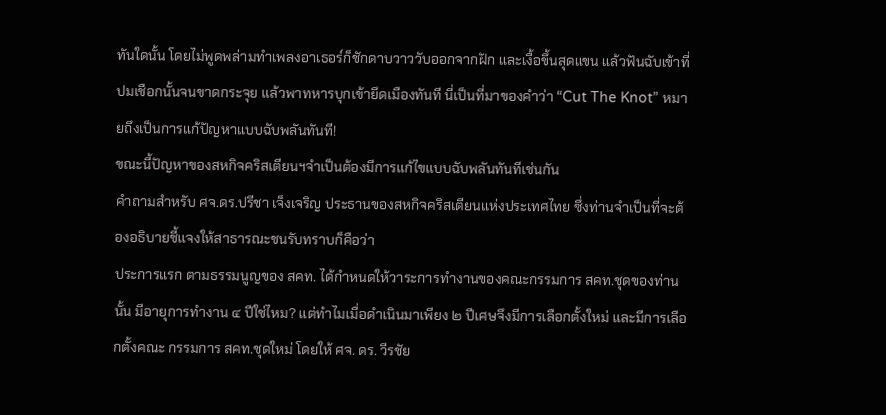ทันใดนั้น โดยไม่พูดพล่ามทำเพลงอาเธอร์ก็ชักดาบวาววับออกจากฝัก และเงื้อขึ้นสุดแขน แล้วฟันฉับเข้าที่ปมเชือกนั้นจนขาดกระจุย แล้วพาทหารบุกเข้ายึดเมืองทันที นี่เป็นที่มาของคำว่า “Cut The Knot” หมายถึงเป็นการแก้ปัญหาแบบฉับพลันทันที!
ขณะนี้ปัญหาของสหกิจคริสเตียนฯจำเป็นต้องมีการแก้ไขแบบฉับพลันทันทีเช่นกัน
คำถามสำหรับ ศจ.ดร.ปรีชา เจ็งเจริญ ประธานของสหกิจคริสเตียนแห่งประเทศไทย ซึ่งท่านจำเป็นที่จะต้องอธิบายชี้แจงให้สาธารณะชนรับทราบก็คือว่า
ประการแรก ตามธรรมนูญของ สคท. ได้กำหนดให้วาระการทำงานของคณะกรรมการ สคท.ชุดของท่านนั้น มีอายุการทำงาน ๔ ปีใช่ไหม? แต่ทำไมเมื่อดำเนินมาเพียง ๒ ปีเศษจึงมีการเลือกตั้งใหม่ และมีการเลือกตั้งคณะ กรรมการ สคท.ชุดใหม่ โดยให้ ศจ. ดร. วีรชัย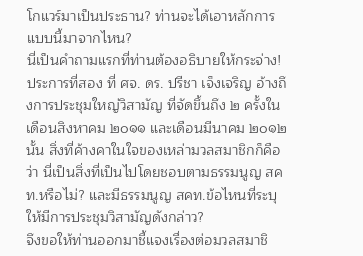โกแวร์มาเป็นประธาน? ท่านจะได้เอาหลักการแบบนี้มาจากไหน?
นี่เป็นคำถามแรกที่ท่านต้องอธิบายให้กระจ่าง!
ประการที่สอง ที่ ศจ. ดร. ปรีชา เจ็งเจริญ อ้างถึงการประชุมใหญ่วิสามัญ ที่จัดขึ้นถึง ๒ ครั้งในเดือนสิงหาคม ๒๐๑๑ และเดือนมีนาคม ๒๐๑๒ นั้น สิ่งที่ค้างคาในใจของเหล่ามวลสมาชิกก็คือว่า นี่เป็นสิ่งที่เป็นไปโดยชอบตามธรรมนูญ สคท.หรือไม่? และมีธรรมนูญ สคท.ข้อไหนที่ระบุให้มีการประชุมวิสามัญดังกล่าว?
จึงขอให้ท่านออกมาชี้แจงเรื่องต่อมวลสมาชิ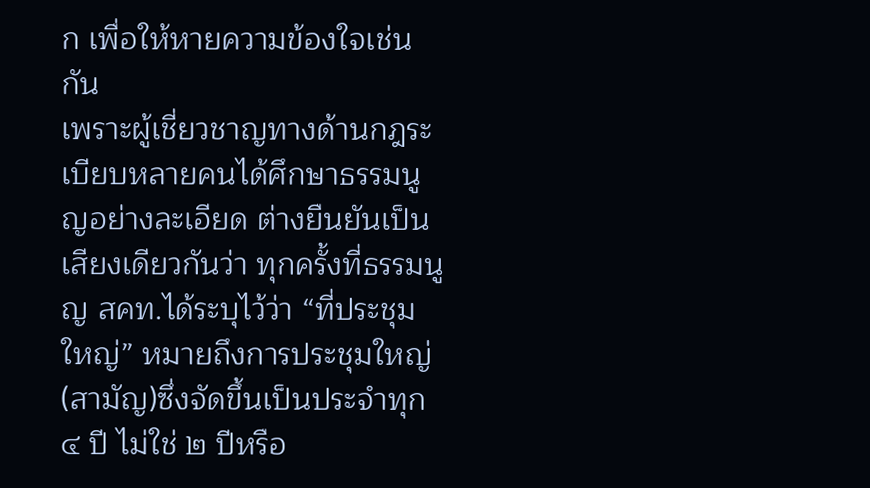ก เพื่อให้หายความข้องใจเช่นกัน
เพราะผู้เชี่ยวชาญทางด้านกฎระเบียบหลายคนได้ศึกษาธรรมนูญอย่างละเอียด ต่างยืนยันเป็นเสียงเดียวกันว่า ทุกครั้งที่ธรรมนูญ สคท.ได้ระบุไว้ว่า “ที่ประชุมใหญ่” หมายถึงการประชุมใหญ่(สามัญ)ซึ่งจัดขึ้นเป็นประจำทุก ๔ ปี ไม่ใช่ ๒ ปีหรือ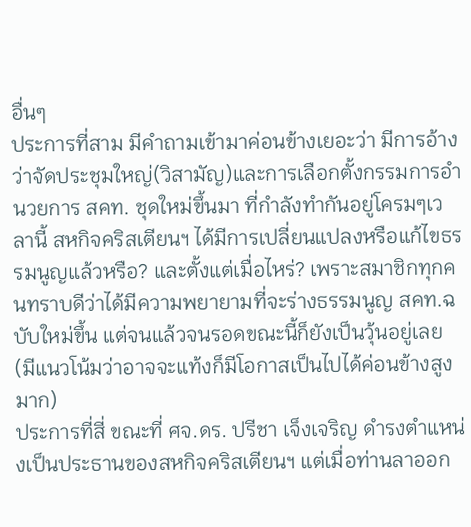อื่นๆ
ประการที่สาม มีคำถามเข้ามาค่อนข้างเยอะว่า มีการอ้างว่าจัดประชุมใหญ่(วิสามัญ)และการเลือกตั้งกรรมการอำนวยการ สคท. ชุดใหม่ขึ้นมา ที่กำลังทำกันอยู่โครมๆเวลานี้ สหกิจคริสเตียนฯ ได้มีการเปลี่ยนแปลงหรือแก้ไขธรรมนูญแล้วหรือ? และตั้งแต่เมื่อไหร่? เพราะสมาชิกทุกคนทราบดีว่าได้มีความพยายามที่จะร่างธรรมนูญ สคท.ฉบับใหม่ขึ้น แต่จนแล้วจนรอดขณะนี้ก็ยังเป็นวุ้นอยู่เลย (มีแนวโน้มว่าอาจจะแท้งก็มีโอกาสเป็นไปได้ค่อนข้างสูงมาก)
ประการที่สี่ ขณะที่ ศจ.ดร. ปรีชา เจ็งเจริญ ดำรงตำแหน่งเป็นประธานของสหกิจคริสเตียนฯ แต่เมื่อท่านลาออก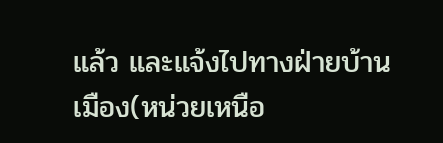แล้ว และแจ้งไปทางฝ่ายบ้านเมือง(หน่วยเหนือ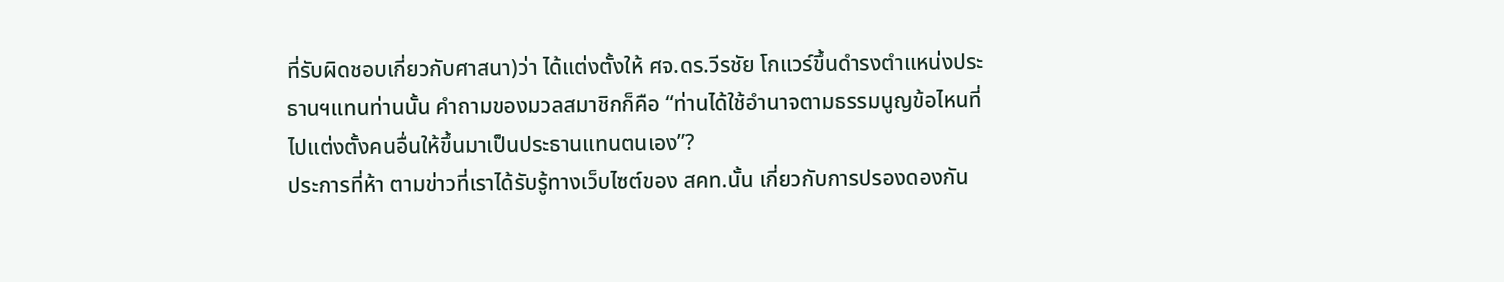ที่รับผิดชอบเกี่ยวกับศาสนา)ว่า ได้แต่งตั้งให้ ศจ.ดร.วีรชัย โกแวร์ขึ้นดำรงตำแหน่งประธานฯแทนท่านนั้น คำถามของมวลสมาชิกก็คือ “ท่านได้ใช้อำนาจตามธรรมนูญข้อไหนที่ไปแต่งตั้งคนอื่นให้ขึ้นมาเป็นประธานแทนตนเอง”?
ประการที่ห้า ตามข่าวที่เราได้รับรู้ทางเว็บไซต์ของ สคท.นั้น เกี่ยวกับการปรองดองกัน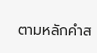ตามหลักคำส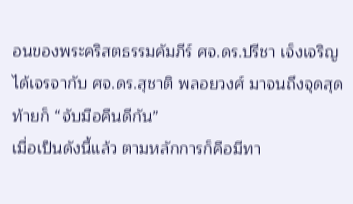อนของพระคริสตธรรมคัมภีร์ ศจ.ดร.ปรีชา เจ็งเจริญได้เจรจากับ ศจ.ดร.สุชาติ พลอยวงศ์ มาจนถึงจุดสุดท้ายก็ “จับมือคืนดีกัน”
เมื่อเป็นดังนี้แล้ว ตามหลักการก็คือมีทา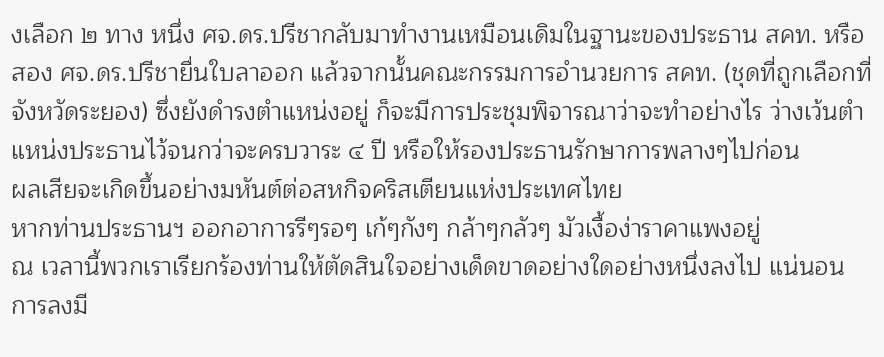งเลือก ๒ ทาง หนึ่ง ศจ.ดร.ปรีชากลับมาทำงานเหมือนเดิมในฐานะของประธาน สคท. หรือสอง ศจ.ดร.ปรีชายื่นใบลาออก แล้วจากนั้นคณะกรรมการอำนวยการ สคท. (ชุดที่ถูกเลือกที่จังหวัดระยอง) ซึ่งยังดำรงตำแหน่งอยู่ ก็จะมีการประชุมพิจารณาว่าจะทำอย่างไร ว่างเว้นตำแหน่งประธานไว้จนกว่าจะครบวาระ ๔ ปี หรือให้รองประธานรักษาการพลางๆไปก่อน
ผลเสียจะเกิดขึ้นอย่างมหันต์ต่อสหกิจคริสเตียนแห่งประเทศไทย
หากท่านประธานฯ ออกอาการรีๆรอๆ เก้ๆกังๆ กล้าๆกลัวๆ มัวเงื้อง่าราคาแพงอยู่
ณ เวลานี้พวกเราเรียกร้องท่านให้ตัดสินใจอย่างเด็ดขาดอย่างใดอย่างหนึ่งลงไป แน่นอน การลงมี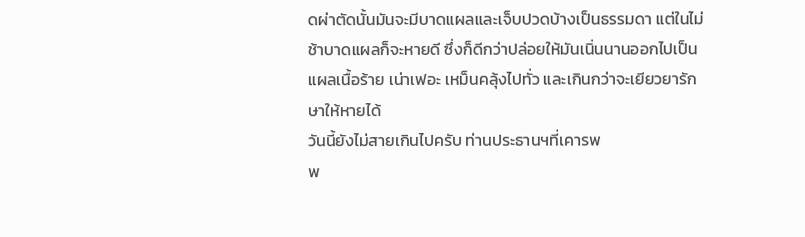ดผ่าตัดนั้นมันจะมีบาดแผลและเจ็บปวดบ้างเป็นธรรมดา แต่ในไม่ช้าบาดแผลก็จะหายดี ซึ่งก็ดีกว่าปล่อยให้มันเนิ่นนานออกไปเป็นแผลเนื้อร้าย เน่าเฟอะ เหม็นคลุ้งไปทั่ว และเกินกว่าจะเยียวยารักษาให้หายได้
วันนี้ยังไม่สายเกินไปครับ ท่านประธานฯที่เคารพ
พ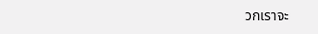วกเราจะ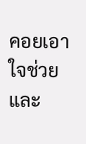คอยเอาใจช่วยและ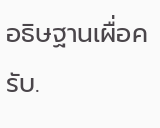อธิษฐานเผื่อครับ.